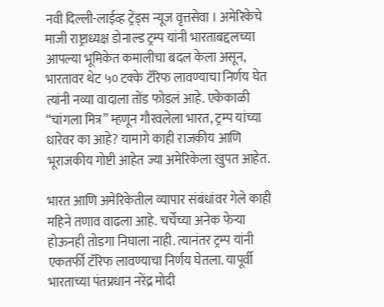नवी दिल्ली-लाईव्ह ट्रेंड्स न्यूज वृत्तसेवा । अमेरिकेचे माजी राष्ट्राध्यक्ष डोनाल्ड ट्रम्प यांनी भारताबद्दलच्या आपल्या भूमिकेत कमालीचा बदल केला असून, भारतावर थेट ५० टक्के टॅरिफ लावण्याचा निर्णय घेत त्यांनी नव्या वादाला तोंड फोडलं आहे. एकेकाळी “चांगला मित्र” म्हणून गौरवलेला भारत, ट्रम्प यांच्या धारेवर का आहे? यामागे काही राजकीय आणि भूराजकीय गोष्टी आहेत ज्या अमेरिकेला खुपत आहेत.

भारत आणि अमेरिकेतील व्यापार संबंधांवर गेले काही महिने तणाव वाढला आहे. चर्चेच्या अनेक फेऱ्या होऊनही तोडगा निघाला नाही. त्यानंतर ट्रम्प यांनी एकतर्फी टॅरिफ लावण्याचा निर्णय घेतला. यापूर्वी भारताच्या पंतप्रधान नरेंद्र मोदी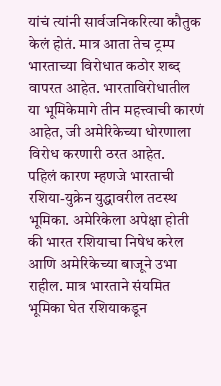यांचं त्यांनी सार्वजनिकरित्या कौतुक केलं होतं. मात्र आता तेच ट्रम्प भारताच्या विरोधात कठोर शब्द वापरत आहेत. भारताविरोधातील या भूमिकेमागे तीन महत्त्वाची कारणं आहेत, जी अमेरिकेच्या धोरणाला विरोध करणारी ठरत आहेत.
पहिलं कारण म्हणजे भारताची रशिया-युक्रेन युद्धावरील तटस्थ भूमिका. अमेरिकेला अपेक्षा होती की भारत रशियाचा निषेध करेल आणि अमेरिकेच्या बाजूने उभा राहील. मात्र भारताने संयमित भूमिका घेत रशियाकडून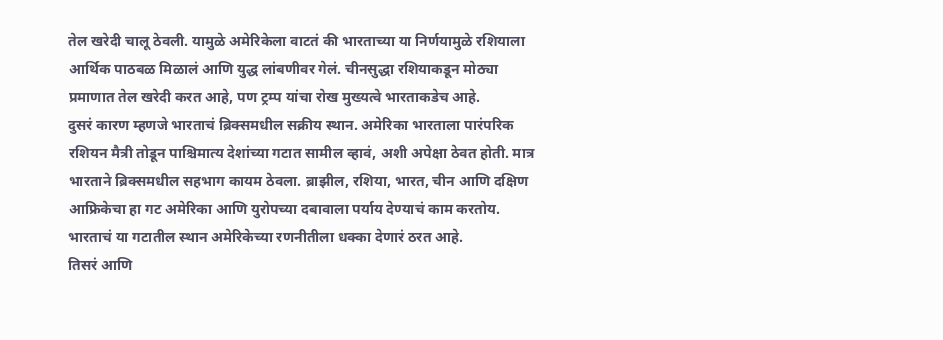तेल खरेदी चालू ठेवली. यामुळे अमेरिकेला वाटतं की भारताच्या या निर्णयामुळे रशियाला आर्थिक पाठबळ मिळालं आणि युद्ध लांबणीवर गेलं. चीनसुद्धा रशियाकडून मोठ्या प्रमाणात तेल खरेदी करत आहे, पण ट्रम्प यांचा रोख मुख्यत्वे भारताकडेच आहे.
दुसरं कारण म्हणजे भारताचं ब्रिक्समधील सक्रीय स्थान. अमेरिका भारताला पारंपरिक रशियन मैत्री तोडून पाश्चिमात्य देशांच्या गटात सामील व्हावं, अशी अपेक्षा ठेवत होती. मात्र भारताने ब्रिक्समधील सहभाग कायम ठेवला. ब्राझील, रशिया, भारत, चीन आणि दक्षिण आफ्रिकेचा हा गट अमेरिका आणि युरोपच्या दबावाला पर्याय देण्याचं काम करतोय. भारताचं या गटातील स्थान अमेरिकेच्या रणनीतीला धक्का देणारं ठरत आहे.
तिसरं आणि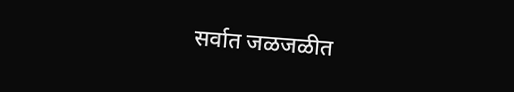सर्वात जळजळीत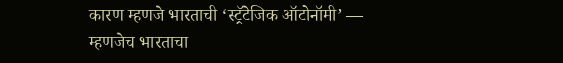कारण म्हणजे भारताची ‘स्ट्रॅटेजिक ऑटोनॉमी’ — म्हणजेच भारताचा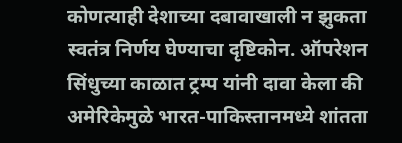कोणत्याही देशाच्या दबावाखाली न झुकता स्वतंत्र निर्णय घेण्याचा दृष्टिकोन. ऑपरेशन सिंधुच्या काळात ट्रम्प यांनी दावा केला की अमेरिकेमुळे भारत-पाकिस्तानमध्ये शांतता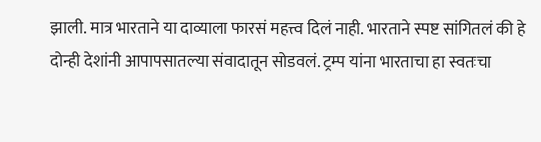झाली. मात्र भारताने या दाव्याला फारसं महत्त्व दिलं नाही. भारताने स्पष्ट सांगितलं की हे दोन्ही देशांनी आपापसातल्या संवादातून सोडवलं. ट्रम्प यांना भारताचा हा स्वतःचा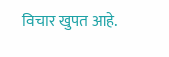विचार खुपत आहे.